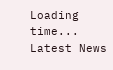Loading time...
Latest News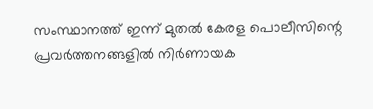സംസ്ഥാനത്ത് ഇന്ന് മുതല്‍ കേരള പൊലീസിന്റെ പ്രവര്‍ത്തനങ്ങളില്‍ നിര്‍ണായക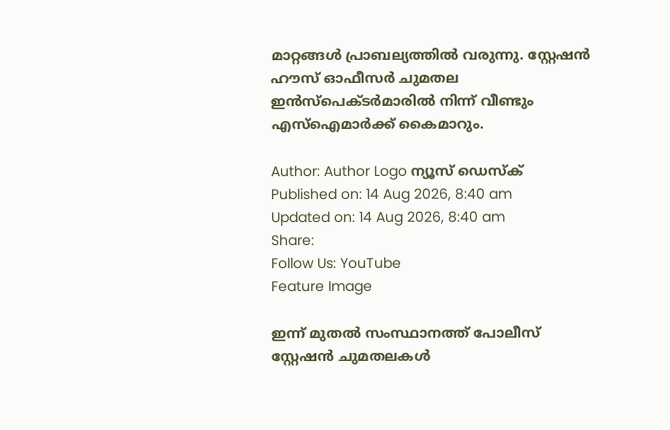മാറ്റങ്ങള്‍ പ്രാബല്യത്തില്‍ വരുന്നു. സ്റ്റേഷന്‍ ഹൗസ് ഓഫീസര്‍ ചുമതല ഇന്‍സ്‌പെക്ടര്‍മാരില്‍ നിന്ന് വീണ്ടും എസ്ഐമാര്‍ക്ക് കൈമാറും.

Author: Author Logo ന്യൂസ് ഡെസ്ക്
Published on: 14 Aug 2026, 8:40 am
Updated on: 14 Aug 2026, 8:40 am
Share:
Follow Us: YouTube
Feature Image

ഇന്ന് മുതല്‍ സംസ്ഥാനത്ത് പോലീസ് സ്റ്റേഷന്‍ ചുമതലകള്‍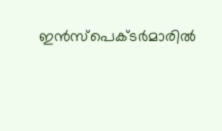ഇന്‍സ്‌പെക്ടര്‍മാരില്‍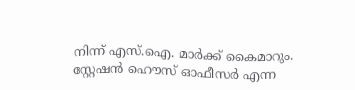നിന്ന് എസ്.ഐ. മാര്‍ക്ക് കൈമാറും. സ്റ്റേഷന്‍ ഹൌസ് ഓഫീസര്‍ എന്ന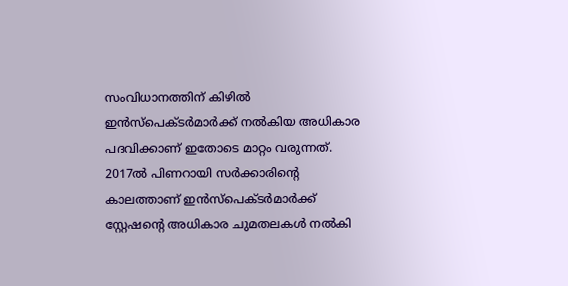സംവിധാനത്തിന് കിഴില്‍ ഇന്‍സ്‌പെക്ടര്‍മാര്‍ക്ക് നല്‍കിയ അധികാര പദവിക്കാണ് ഇതോടെ മാറ്റം വരുന്നത്. 2017ല്‍ പിണറായി സര്‍ക്കാരിന്റെ കാലത്താണ് ഇന്‍സ്‌പെക്ടര്‍മാര്‍ക്ക് സ്റ്റേഷന്റെ അധികാര ചുമതലകള്‍ നല്‍കി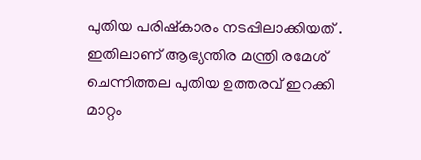പുതിയ പരിഷ്‌കാരം നടപ്പിലാക്കിയത് . ഇതിലാണ് ആഭ്യന്തിര മന്ത്രി രമേശ് ചെന്നിത്തല പുതിയ ഉത്തരവ് ഇറക്കി മാറ്റം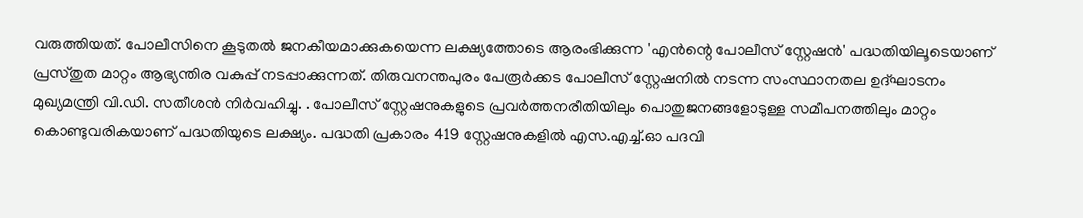വരുത്തിയത്. പോലീസിനെ കൂടുതല്‍ ജനകീയമാക്കുകയെന്ന ലക്ഷ്യത്തോടെ ആരംഭിക്കുന്ന 'എന്‍ന്റെ പോലീസ് സ്റ്റേഷന്‍' പദ്ധതിയിലൂടെയാണ് പ്രസ്തുത മാറ്റം ആഭ്യന്തിര വകുപ്പ് നടപ്പാക്കുന്നത്. തിരുവനന്തപുരം പേരൂര്‍ക്കട പോലീസ് സ്റ്റേഷനില്‍ നടന്ന സംസ്ഥാനതല ഉദ്ഘാടനം മുഖ്യമന്ത്രി വി.ഡി. സതീശന്‍ നിര്‍വഹിച്ചു. . പോലീസ് സ്റ്റേഷനുകളുടെ പ്രവര്‍ത്തനരീതിയിലും പൊതുജനങ്ങളോടുള്ള സമീപനത്തിലും മാറ്റം കൊണ്ടുവരികയാണ് പദ്ധതിയുടെ ലക്ഷ്യം. പദ്ധതി പ്രകാരം 419 സ്റ്റേഷനുകളില്‍ എസ.എച്ച്.ഓ പദവി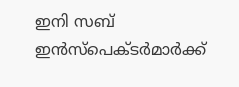ഇനി സബ് ഇന്‍സ്‌പെക്ടര്‍മാര്‍ക്ക്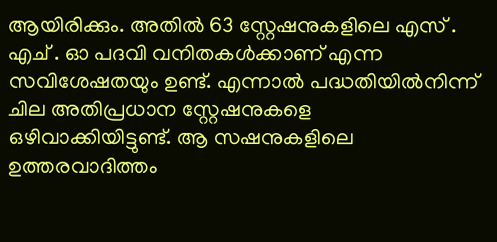ആയിരിക്കും. അതില്‍ 63 സ്റ്റേഷനുകളിലെ എസ് . എച് . ഓ പദവി വനിതകള്‍ക്കാണ് എന്ന സവിശേഷതയും ഉണ്ട്. എന്നാല്‍ പദ്ധതിയില്‍നിന്ന് ചില അതിപ്രധാന സ്റ്റേഷനുകളെ ഒഴിവാക്കിയിട്ടുണ്ട്. ആ സഷനുകളിലെ ഉത്തരവാദിത്തം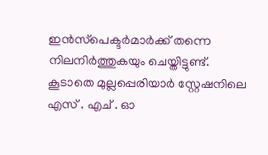ഇന്‍സ്‌പെക്ടര്‍മാര്‍ക്ക് തന്നെ നിലനിര്‍ത്തുകയും ചെയ്തിട്ടുണ്ട്. കൂടാതെ മുല്ലപ്പെരിയാര്‍ സ്റ്റേഷനിലെ എസ് . എച് . ഓ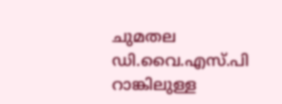ചുമതല ഡി.വൈ.എസ്.പി റാങ്കിലുള്ള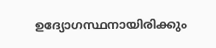ഉദ്യോഗസ്ഥനായിരിക്കും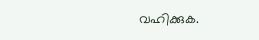വഹിക്കുക.